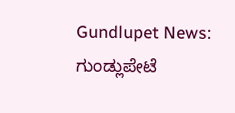Gundlupet News: ಗುಂಡ್ಲುಪೇಟೆ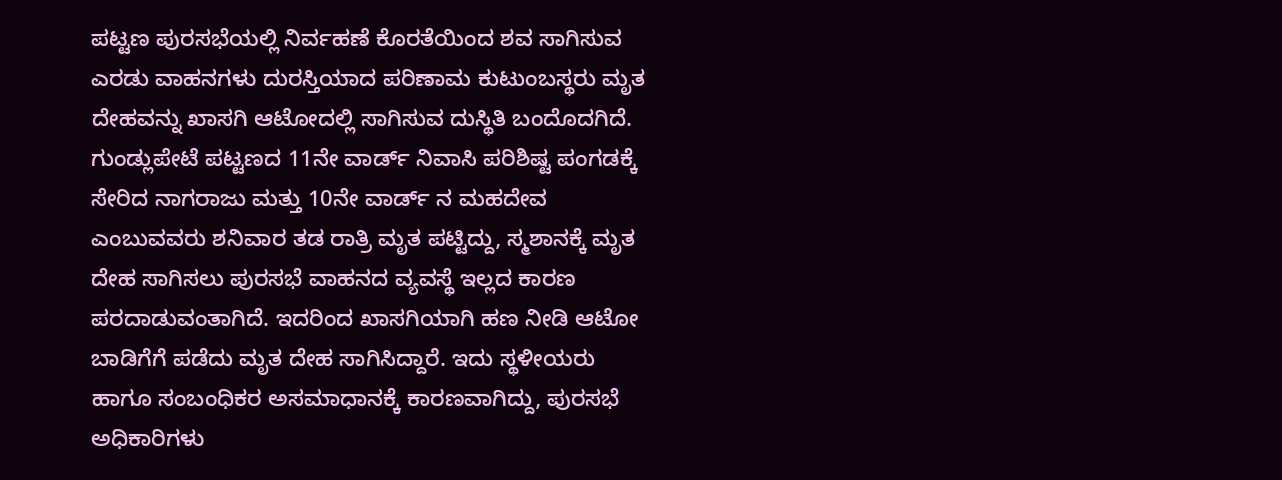ಪಟ್ಟಣ ಪುರಸಭೆಯಲ್ಲಿ ನಿರ್ವಹಣೆ ಕೊರತೆಯಿಂದ ಶವ ಸಾಗಿಸುವ ಎರಡು ವಾಹನಗಳು ದುರಸ್ತಿಯಾದ ಪರಿಣಾಮ ಕುಟುಂಬಸ್ಥರು ಮೃತ ದೇಹವನ್ನು ಖಾಸಗಿ ಆಟೋದಲ್ಲಿ ಸಾಗಿಸುವ ದುಸ್ಥಿತಿ ಬಂದೊದಗಿದೆ.
ಗುಂಡ್ಲುಪೇಟೆ ಪಟ್ಟಣದ 11ನೇ ವಾರ್ಡ್ ನಿವಾಸಿ ಪರಿಶಿಷ್ಟ ಪಂಗಡಕ್ಕೆ ಸೇರಿದ ನಾಗರಾಜು ಮತ್ತು 10ನೇ ವಾರ್ಡ್ ನ ಮಹದೇವ ಎಂಬುವವರು ಶನಿವಾರ ತಡ ರಾತ್ರಿ ಮೃತ ಪಟ್ಟಿದ್ದು, ಸ್ಮಶಾನಕ್ಕೆ ಮೃತ ದೇಹ ಸಾಗಿಸಲು ಪುರಸಭೆ ವಾಹನದ ವ್ಯವಸ್ಥೆ ಇಲ್ಲದ ಕಾರಣ ಪರದಾಡುವಂತಾಗಿದೆ. ಇದರಿಂದ ಖಾಸಗಿಯಾಗಿ ಹಣ ನೀಡಿ ಆಟೋ ಬಾಡಿಗೆಗೆ ಪಡೆದು ಮೃತ ದೇಹ ಸಾಗಿಸಿದ್ದಾರೆ. ಇದು ಸ್ಥಳೀಯರು ಹಾಗೂ ಸಂಬಂಧಿಕರ ಅಸಮಾಧಾನಕ್ಕೆ ಕಾರಣವಾಗಿದ್ದು, ಪುರಸಭೆ ಅಧಿಕಾರಿಗಳು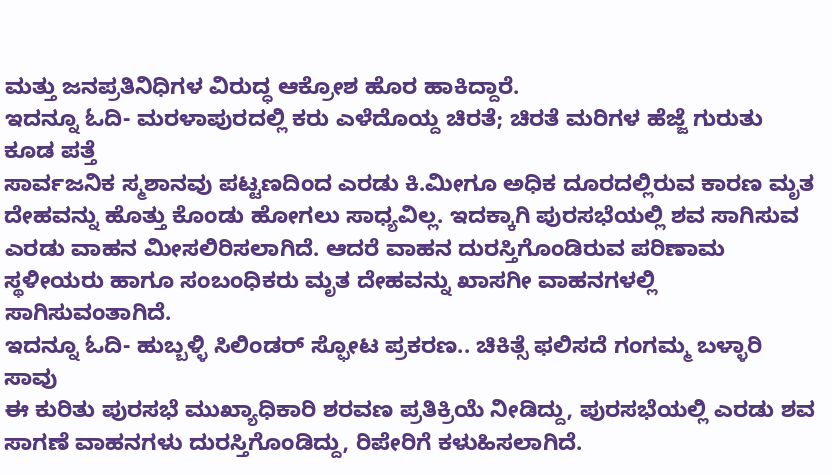ಮತ್ತು ಜನಪ್ರತಿನಿಧಿಗಳ ವಿರುದ್ಧ ಆಕ್ರೋಶ ಹೊರ ಹಾಕಿದ್ದಾರೆ.
ಇದನ್ನೂ ಓದಿ- ಮರಳಾಪುರದಲ್ಲಿ ಕರು ಎಳೆದೊಯ್ದ ಚಿರತೆ; ಚಿರತೆ ಮರಿಗಳ ಹೆಜ್ಜೆ ಗುರುತು ಕೂಡ ಪತ್ತೆ
ಸಾರ್ವಜನಿಕ ಸ್ಮಶಾನವು ಪಟ್ಟಣದಿಂದ ಎರಡು ಕಿ.ಮೀಗೂ ಅಧಿಕ ದೂರದಲ್ಲಿರುವ ಕಾರಣ ಮೃತ ದೇಹವನ್ನು ಹೊತ್ತು ಕೊಂಡು ಹೋಗಲು ಸಾಧ್ಯವಿಲ್ಲ. ಇದಕ್ಕಾಗಿ ಪುರಸಭೆಯಲ್ಲಿ ಶವ ಸಾಗಿಸುವ ಎರಡು ವಾಹನ ಮೀಸಲಿರಿಸಲಾಗಿದೆ. ಆದರೆ ವಾಹನ ದುರಸ್ತಿಗೊಂಡಿರುವ ಪರಿಣಾಮ ಸ್ಥಳೀಯರು ಹಾಗೂ ಸಂಬಂಧಿಕರು ಮೃತ ದೇಹವನ್ನು ಖಾಸಗೀ ವಾಹನಗಳಲ್ಲಿ ಸಾಗಿಸುವಂತಾಗಿದೆ.
ಇದನ್ನೂ ಓದಿ- ಹುಬ್ಬಳ್ಳಿ ಸಿಲಿಂಡರ್ ಸ್ಫೋಟ ಪ್ರಕರಣ.. ಚಿಕಿತ್ಸೆ ಫಲಿಸದೆ ಗಂಗಮ್ಮ ಬಳ್ಳಾರಿ ಸಾವು
ಈ ಕುರಿತು ಪುರಸಭೆ ಮುಖ್ಯಾಧಿಕಾರಿ ಶರವಣ ಪ್ರತಿಕ್ರಿಯೆ ನೀಡಿದ್ದು, ಪುರಸಭೆಯಲ್ಲಿ ಎರಡು ಶವ ಸಾಗಣೆ ವಾಹನಗಳು ದುರಸ್ತಿಗೊಂಡಿದ್ದು, ರಿಪೇರಿಗೆ ಕಳುಹಿಸಲಾಗಿದೆ.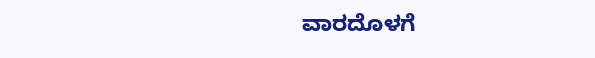ವಾರದೊಳಗೆ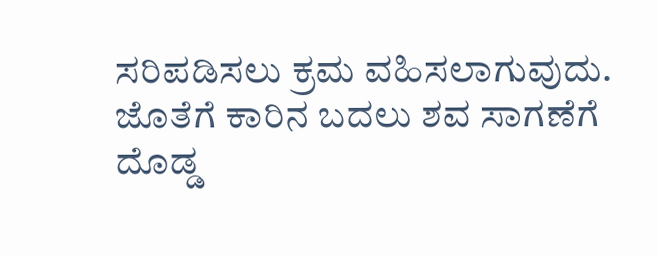ಸರಿಪಡಿಸಲು ಕ್ರಮ ವಹಿಸಲಾಗುವುದು. ಜೊತೆಗೆ ಕಾರಿನ ಬದಲು ಶವ ಸಾಗಣೆಗೆ ದೊಡ್ಡ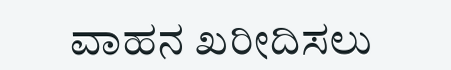ವಾಹನ ಖರೀದಿಸಲು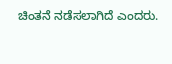ಚಿಂತನೆ ನಡೆಸಲಾಗಿದೆ ಎಂದರು.